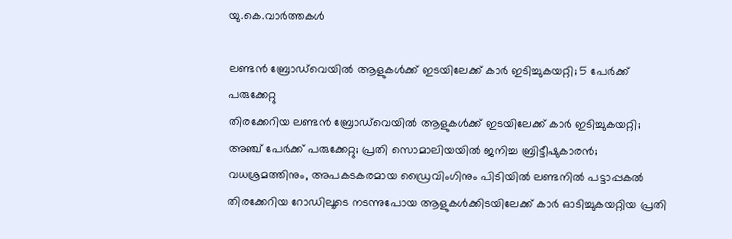യു.കെ.വാര്‍ത്തകള്‍

ലണ്ടന്‍ ബ്രോഡ്‌വെയില്‍ ആളുകള്‍ക്ക് ഇടയിലേക്ക് കാര്‍ ഇടിച്ചുകയറ്റി; 5 പേര്‍ക്ക് പരുക്കേറ്റു
തിരക്കേറിയ ലണ്ടന്‍ ബ്രോഡ്‌വെയില്‍ ആളുകള്‍ക്ക് ഇടയിലേക്ക് കാര്‍ ഇടിച്ചുകയറ്റി; അഞ്ച് പേര്‍ക്ക് പരുക്കേറ്റു; പ്രതി സൊമാലിയയില്‍ ജനിച്ച ബ്രിട്ടീഷുകാരന്‍; വധശ്രമത്തിനും, അപകടകരമായ ഡ്രൈവിംഗിനും പിടിയില്‍ ലണ്ടനില്‍ പട്ടാപ്പകല്‍ തിരക്കേറിയ റോഡിലൂടെ നടന്നുപോയ ആളുകള്‍ക്കിടയിലേക്ക് കാര്‍ ഓടിച്ചുകയറ്റിയ പ്രതി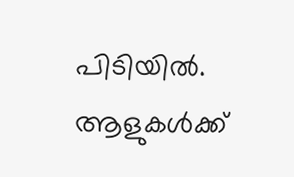പിടിയില്‍. ആളുകള്‍ക്ക്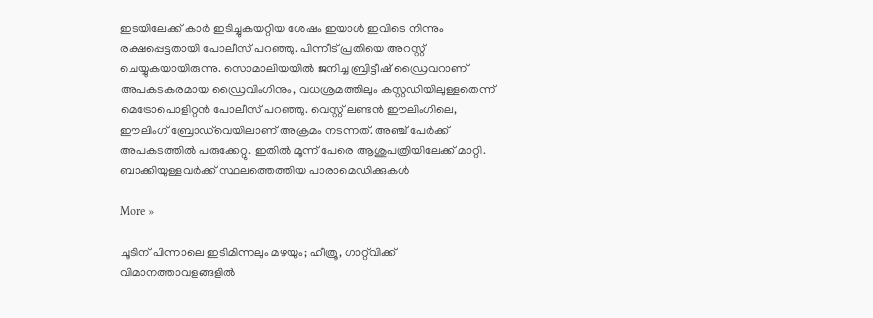ഇടയിലേക്ക് കാര്‍ ഇടിച്ചുകയറ്റിയ ശേഷം ഇയാള്‍ ഇവിടെ നിന്നും രക്ഷപ്പെട്ടതായി പോലീസ് പറഞ്ഞു. പിന്നീട് പ്രതിയെ അറസ്റ്റ് ചെയ്യുകയായിരുന്നു. സൊമാലിയയില്‍ ജനിച്ച ബ്രിട്ടീഷ് ഡ്രൈവറാണ് അപകടകരമായ ഡ്രൈവിംഗിനും, വധശ്രമത്തിലും കസ്റ്റഡിയിലുള്ളതെന്ന് മെട്രോപൊളിറ്റന്‍ പോലീസ് പറഞ്ഞു. വെസ്റ്റ് ലണ്ടന്‍ ഈലിംഗിലെ, ഈലിംഗ് ബ്രോഡ്‌വെയിലാണ് അക്രമം നടന്നത്. അഞ്ച് പേര്‍ക്ക് അപകടത്തില്‍ പരുക്കേറ്റു. ഇതില്‍ മൂന്ന് പേരെ ആശുപത്രിയിലേക്ക് മാറ്റി. ബാക്കിയുള്ളവര്‍ക്ക് സ്ഥലത്തെത്തിയ പാരാമെഡിക്കുകള്‍

More »

ചൂടിന് പിന്നാലെ ഇടിമിന്നലും മഴയും; ഹീത്രൂ, ഗാറ്റ്‌വിക്ക് വിമാനത്താവളങ്ങളില്‍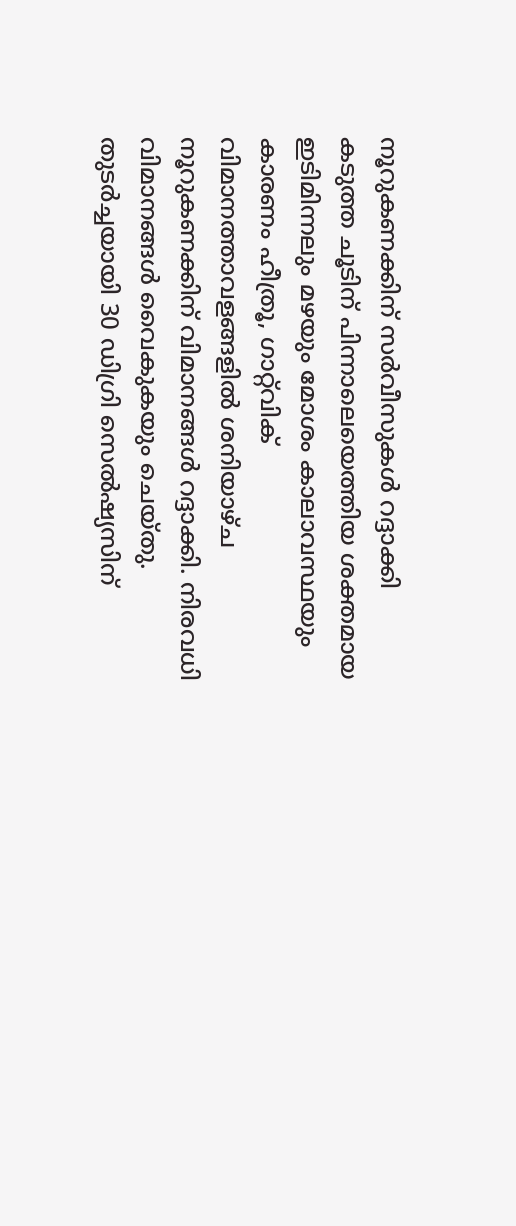നൂറുകണക്കിന് സര്‍വീസുകള്‍ റദ്ദാക്കി
കടുത്ത ചൂടിന് പിന്നാലെയെത്തിയ ശക്തമായ ഇടിമിന്നലും മഴയും മോശം കാലാവസ്ഥയും കാരണം ഹീത്രൂ, ഗാറ്റ്‌വിക് വിമാനത്താവളങ്ങളില്‍ ശനിയാഴ്ച നൂറുകണക്കിന് വിമാനങ്ങള്‍ റദ്ദാക്കി. നിരവധി വിമാനങ്ങള്‍ വൈകുകയും ചെയ്തു. തുടര്‍ച്ചയായി 30 ഡിഗ്രി സെല്‍ഷ്യസിന്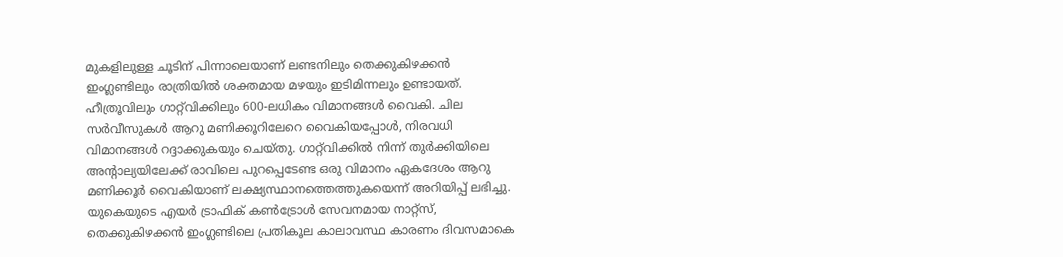മുകളിലുള്ള ചൂടിന് പിന്നാലെയാണ് ലണ്ടനിലും തെക്കുകിഴക്കന്‍ ഇംഗ്ലണ്ടിലും രാത്രിയില്‍ ശക്തമായ മഴയും ഇടിമിന്നലും ഉണ്ടായത്. ഹീത്രൂവിലും ഗാറ്റ്‌വിക്കിലും 600-ലധികം വിമാനങ്ങള്‍ വൈകി. ചില സര്‍വീസുകള്‍ ആറു മണിക്കൂറിലേറെ വൈകിയപ്പോള്‍, നിരവധി വിമാനങ്ങള്‍ റദ്ദാക്കുകയും ചെയ്തു. ഗാറ്റ്‌വിക്കില്‍ നിന്ന് തുര്‍ക്കിയിലെ അന്റാല്യയിലേക്ക് രാവിലെ പുറപ്പെടേണ്ട ഒരു വിമാനം ഏകദേശം ആറു മണിക്കൂര്‍ വൈകിയാണ് ലക്ഷ്യസ്ഥാനത്തെത്തുകയെന്ന് അറിയിപ്പ് ലഭിച്ചു. യുകെയുടെ എയര്‍ ട്രാഫിക് കണ്‍ട്രോള്‍ സേവനമായ നാറ്റ്‌സ്, തെക്കുകിഴക്കന്‍ ഇംഗ്ലണ്ടിലെ പ്രതികൂല കാലാവസ്ഥ കാരണം ദിവസമാകെ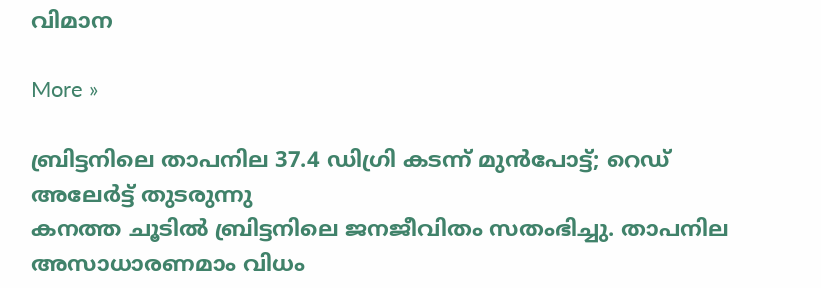വിമാന

More »

ബ്രിട്ടനിലെ താപനില 37.4 ഡിഗ്രി കടന്ന് മുന്‍പോട്ട്; റെഡ് അലേര്‍ട്ട് തുടരുന്നു
കനത്ത ചൂടില്‍ ബ്രിട്ടനിലെ ജനജീവിതം സതംഭിച്ചു. താപനില അസാധാരണമാം വിധം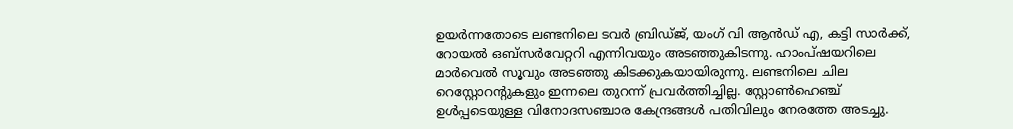ഉയര്‍ന്നതോടെ ലണ്ടനിലെ ടവര്‍ ബ്രിഡ്ജ്, യംഗ് വി ആന്‍ഡ് എ, കട്ടി സാര്‍ക്ക്, റോയല്‍ ഒബ്‌സര്‍വേറ്ററി എന്നിവയും അടഞ്ഞുകിടന്നു. ഹാംപ്ഷയറിലെ മാര്‍വെല്‍ സൂവും അടഞ്ഞു കിടക്കുകയായിരുന്നു. ലണ്ടനിലെ ചില റെസ്റ്റോറന്റുകളും ഇന്നലെ തുറന്ന് പ്രവര്‍ത്തിച്ചില്ല. സ്റ്റോണ്‍ഹെഞ്ച് ഉള്‍പ്പടെയുള്ള വിനോദസഞ്ചാര കേന്ദ്രങ്ങള്‍ പതിവിലും നേരത്തേ അടച്ചു.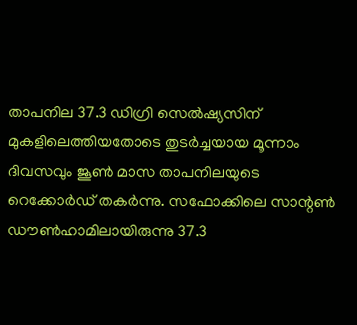താപനില 37.3 ഡിഗ്രി സെല്‍ഷ്യസിന് മുകളിലെത്തിയതോടെ തുടര്‍ച്ചയായ മൂന്നാം ദിവസവും ജൂണ്‍ മാസ താപനിലയുടെ റെക്കോര്‍ഡ് തകര്‍ന്നു. സഫോക്കിലെ സാന്റണ്‍ ഡൗണ്‍ഹാമിലായിരുന്നു 37.3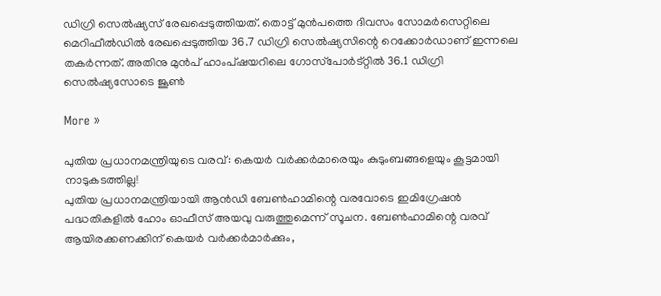ഡിഗ്രി സെല്‍ഷ്യസ് രേഖപ്പെടുത്തിയത്. തൊട്ട് മുന്‍പത്തെ ദിവസം സോമര്‍സെറ്റിലെ മെറിഫീല്‍ഡില്‍ രേഖപ്പെടുത്തിയ 36.7 ഡിഗ്രി സെല്‍ഷ്യസിന്റെ റെക്കോര്‍ഡാണ് ഇന്നലെ തകര്‍ന്നത്. അതിനു മുന്‍പ് ഹാംപ്ഷയറിലെ ഗോസ്‌പോര്‍ട്റ്റില്‍ 36.1 ഡിഗ്രി സെല്‍ഷ്യസോടെ ജൂണ്‍

More »

പുതിയ പ്രധാനമന്ത്രിയുടെ വരവ്: കെയര്‍ വര്‍ക്കര്‍മാരെയും കുടുംബങ്ങളെയും കൂട്ടമായി നാടുകടത്തില്ല!
പുതിയ പ്രധാനമന്ത്രിയായി ആന്‍ഡി ബേണ്‍ഹാമിന്റെ വരവോടെ ഇമിഗ്രേഷന്‍ പദ്ധതികളില്‍ ഹോം ഓഫീസ് അയവു വരുത്തുമെന്ന് സൂചന. ബേണ്‍ഹാമിന്റെ വരവ് ആയിരക്കണക്കിന് കെയര്‍ വര്‍ക്കര്‍മാര്‍ക്കും,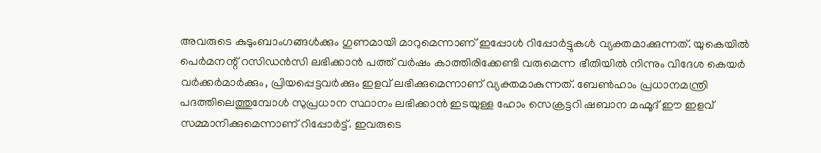അവരുടെ കുടുംബാംഗങ്ങള്‍ക്കും ഗുണമായി മാറുമെന്നാണ് ഇപ്പോള്‍ റിപ്പോര്‍ട്ടുകള്‍ വ്യക്തമാക്കുന്നത്. യുകെയില്‍ പെര്‍മനന്റ് റസിഡന്‍സി ലഭിക്കാന്‍ പത്ത് വര്‍ഷം കാത്തിരിക്കേണ്ടി വരുമെന്ന ഭീതിയില്‍ നിന്നും വിദേശ കെയര്‍ വര്‍ക്കര്‍മാര്‍ക്കും, പ്രിയപ്പെട്ടവര്‍ക്കും ഇളവ് ലഭിക്കുമെന്നാണ് വ്യക്തമാകുന്നത്. ബേണ്‍ഹാം പ്രധാനമന്ത്രി പദത്തിലെത്തുമ്പോള്‍ സുപ്രധാന സ്ഥാനം ലഭിക്കാന്‍ ഇടയുള്ള ഹോം സെക്രട്ടറി ഷബാന മഹ്മൂദ് ഈ ഇളവ് സമ്മാനിക്കുമെന്നാണ് റിപ്പോര്‍ട്ട്. ഇവരുടെ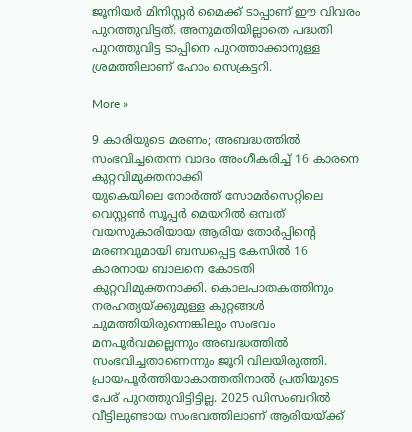ജൂനിയര്‍ മിനിസ്റ്റര്‍ മൈക്ക് ടാപ്പാണ് ഈ വിവരം പുറത്തുവിട്ടത്. അനുമതിയില്ലാതെ പദ്ധതി പുറത്തുവിട്ട ടാപ്പിനെ പുറത്താക്കാനുള്ള ശ്രമത്തിലാണ് ഹോം സെക്രട്ടറി.

More »

9 കാരിയുടെ മരണം; അബദ്ധത്തില്‍ സംഭവിച്ചതെന്ന വാദം അംഗീകരിച്ച് 16 കാരനെ കുറ്റവിമുക്തനാക്കി
യുകെയിലെ നോര്‍ത്ത് സോമര്‍സെറ്റിലെ വെസ്റ്റണ്‍ സൂപ്പര്‍ മെയറില്‍ ഒമ്പത് വയസുകാരിയായ ആരിയ തോര്‍പ്പിന്റെ മരണവുമായി ബന്ധപ്പെട്ട കേസില്‍ 16 കാരനായ ബാലനെ കോടതി കുറ്റവിമുക്തനാക്കി. കൊലപാതകത്തിനും നരഹത്യയ്ക്കുമുള്ള കുറ്റങ്ങള്‍ ചുമത്തിയിരുന്നെങ്കിലും സംഭവം മനപൂര്‍വമല്ലെന്നും അബദ്ധത്തില്‍ സംഭവിച്ചതാണെന്നും ജൂറി വിലയിരുത്തി. പ്രായപൂര്‍ത്തിയാകാത്തതിനാല്‍ പ്രതിയുടെ പേര് പുറത്തുവിട്ടിട്ടില്ല. 2025 ഡിസംബറില്‍ വീട്ടിലുണ്ടായ സംഭവത്തിലാണ് ആരിയയ്ക്ക്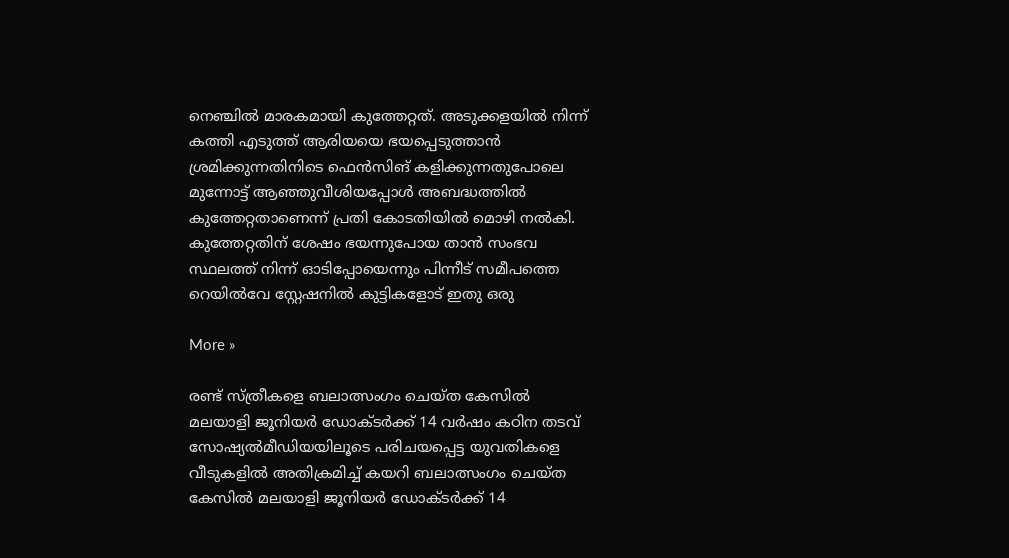നെഞ്ചില്‍ മാരകമായി കുത്തേറ്റത്. അടുക്കളയില്‍ നിന്ന് കത്തി എടുത്ത് ആരിയയെ ഭയപ്പെടുത്താന്‍ ശ്രമിക്കുന്നതിനിടെ ഫെന്‍സിങ് കളിക്കുന്നതുപോലെ മുന്നോട്ട് ആഞ്ഞുവീശിയപ്പോള്‍ അബദ്ധത്തില്‍ കുത്തേറ്റതാണെന്ന് പ്രതി കോടതിയില്‍ മൊഴി നല്‍കി. കുത്തേറ്റതിന് ശേഷം ഭയന്നുപോയ താന്‍ സംഭവ സ്ഥലത്ത് നിന്ന് ഓടിപ്പോയെന്നും പിന്നീട് സമീപത്തെ റെയില്‍വേ സ്റ്റേഷനില്‍ കുട്ടികളോട് ഇതു ഒരു

More »

രണ്ട് സ്ത്രീകളെ ബലാത്സംഗം ചെയ്ത കേസില്‍ മലയാളി ജൂനിയര്‍ ഡോക്ടര്‍ക്ക് 14 വര്‍ഷം കഠിന തടവ്
സോഷ്യല്‍മീഡിയയിലൂടെ പരിചയപ്പെട്ട യുവതികളെ വീടുകളില്‍ അതിക്രമിച്ച് കയറി ബലാത്സംഗം ചെയ്ത കേസില്‍ മലയാളി ജൂനിയര്‍ ഡോക്ടര്‍ക്ക് 14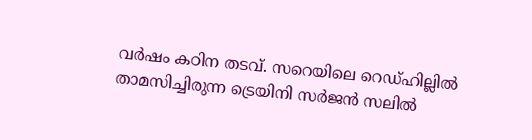വര്‍ഷം കഠിന തടവ്. സറെയിലെ റെഡ്ഹില്ലില്‍ താമസിച്ചിരുന്ന ട്രെയിനി സര്‍ജന്‍ സലില്‍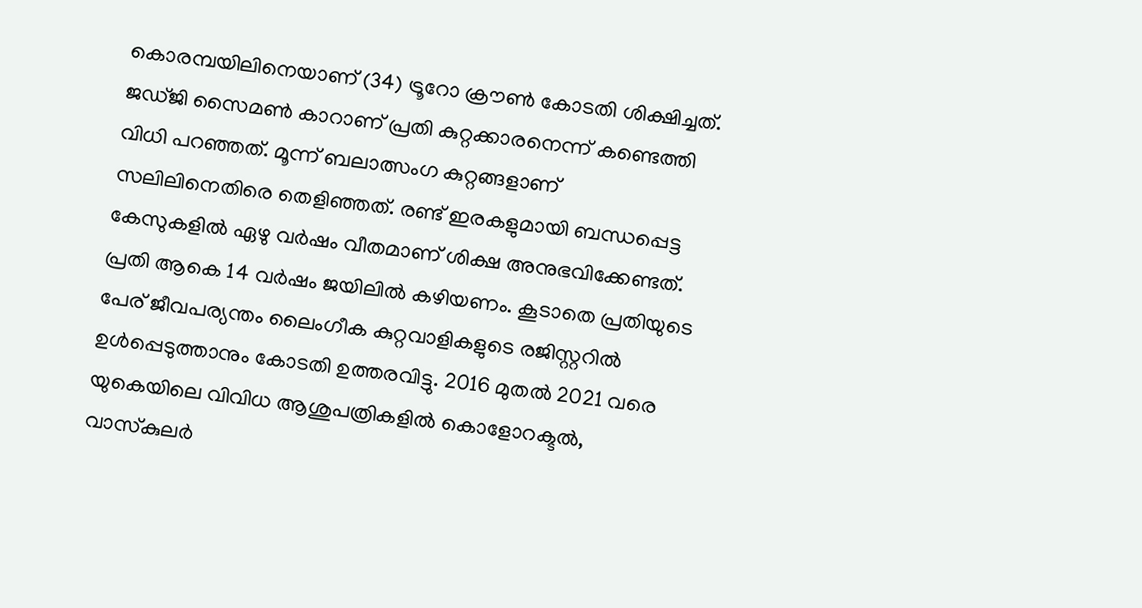കൊരമ്പയിലിനെയാണ് (34) ട്രൂറോ ക്രൗണ്‍ കോടതി ശിക്ഷിച്ചത്. ജഡ്ജി സൈമണ്‍ കാറാണ് പ്രതി കുറ്റക്കാരനെന്ന് കണ്ടെത്തി വിധി പറഞ്ഞത്. മൂന്ന് ബലാത്സംഗ കുറ്റങ്ങളാണ് സലിലിനെതിരെ തെളിഞ്ഞത്. രണ്ട് ഇരകളുമായി ബന്ധപ്പെട്ട കേസുകളില്‍ ഏഴു വര്‍ഷം വീതമാണ് ശിക്ഷ അനുഭവിക്കേണ്ടത്. പ്രതി ആകെ 14 വര്‍ഷം ജയിലില്‍ കഴിയണം. കൂടാതെ പ്രതിയുടെ പേര് ജീവപര്യന്തം ലൈംഗീക കുറ്റവാളികളുടെ രജിസ്റ്ററില്‍ ഉള്‍പ്പെടുത്താനും കോടതി ഉത്തരവിട്ടു. 2016 മുതല്‍ 2021 വരെ യുകെയിലെ വിവിധ ആശുപത്രികളില്‍ കൊളോറക്ടല്‍, വാസ്‌കുലര്‍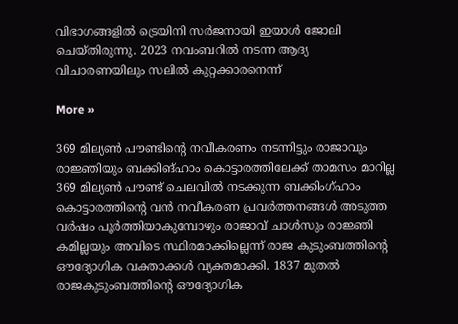വിഭാഗങ്ങളില്‍ ട്രെയിനി സര്‍ജനായി ഇയാള്‍ ജോലി ചെയ്തിരുന്നു. 2023 നവംബറില്‍ നടന്ന ആദ്യ വിചാരണയിലും സലില്‍ കുറ്റക്കാരനെന്ന്

More »

369 മില്യണ്‍ പൗണ്ടിന്റെ നവീകരണം നടന്നിട്ടും രാജാവും രാജ്ഞിയും ബക്കിങ്ഹാം കൊട്ടാരത്തിലേക്ക് താമസം മാറില്ല
369 മില്യണ്‍ പൗണ്ട് ചെലവില്‍ നടക്കുന്ന ബക്കിംഗ്ഹാം കൊട്ടാരത്തിന്റെ വന്‍ നവീകരണ പ്രവര്‍ത്തനങ്ങള്‍ അടുത്ത വര്‍ഷം പൂര്‍ത്തിയാകുമ്പോഴും രാജാവ് ചാള്‍സും രാജ്ഞി കമില്ലയും അവിടെ സ്ഥിരമാക്കില്ലെന്ന് രാജ കുടുംബത്തിന്റെ ഔദ്യോഗിക വക്താക്കള്‍ വ്യക്തമാക്കി. 1837 മുതല്‍ രാജകുടുംബത്തിന്റെ ഔദ്യോഗിക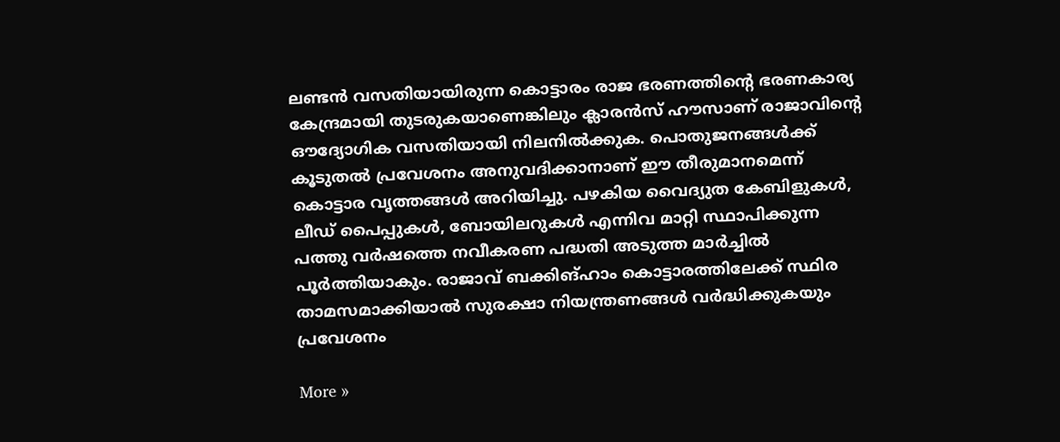ലണ്ടന്‍ വസതിയായിരുന്ന കൊട്ടാരം രാജ ഭരണത്തിന്റെ ഭരണകാര്യ കേന്ദ്രമായി തുടരുകയാണെങ്കിലും ക്ലാരന്‍സ് ഹൗസാണ് രാജാവിന്റെ ഔദ്യോഗിക വസതിയായി നിലനില്‍ക്കുക. പൊതുജനങ്ങള്‍ക്ക് കൂടുതല്‍ പ്രവേശനം അനുവദിക്കാനാണ് ഈ തീരുമാനമെന്ന് കൊട്ടാര വൃത്തങ്ങള്‍ അറിയിച്ചു. പഴകിയ വൈദ്യുത കേബിളുകള്‍, ലീഡ് പൈപ്പുകള്‍, ബോയിലറുകള്‍ എന്നിവ മാറ്റി സ്ഥാപിക്കുന്ന പത്തു വര്‍ഷത്തെ നവീകരണ പദ്ധതി അടുത്ത മാര്‍ച്ചില്‍ പൂര്‍ത്തിയാകും. രാജാവ് ബക്കിങ്ഹാം കൊട്ടാരത്തിലേക്ക് സ്ഥിര താമസമാക്കിയാല്‍ സുരക്ഷാ നിയന്ത്രണങ്ങള്‍ വര്‍ദ്ധിക്കുകയും പ്രവേശനം

More »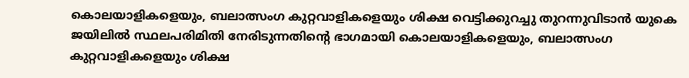കൊലയാളികളെയും, ബലാത്സംഗ കുറ്റവാളികളെയും ശിക്ഷ വെട്ടിക്കുറച്ചു തുറന്നുവിടാന്‍ യുകെ
ജയിലില്‍ സ്ഥലപരിമിതി നേരിടുന്നതിന്റെ ഭാഗമായി കൊലയാളികളെയും, ബലാത്സംഗ കുറ്റവാളികളെയും ശിക്ഷ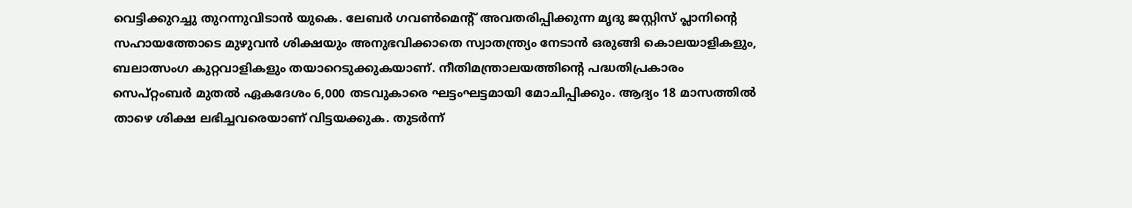വെട്ടിക്കുറച്ചു തുറന്നുവിടാന്‍ യുകെ. ലേബര്‍ ഗവണ്‍മെന്റ് അവതരിപ്പിക്കുന്ന മൃദു ജസ്റ്റിസ് പ്ലാനിന്റെ സഹായത്തോടെ മുഴുവന്‍ ശിക്ഷയും അനുഭവിക്കാതെ സ്വാതന്ത്ര്യം നേടാന്‍ ഒരുങ്ങി കൊലയാളികളും, ബലാത്സംഗ കുറ്റവാളികളും തയാറെടുക്കുകയാണ്. നീതിമന്ത്രാലയത്തിന്റെ പദ്ധതിപ്രകാരം സെപ്റ്റംബര്‍ മുതല്‍ ഏകദേശം 6,000 തടവുകാരെ ഘട്ടംഘട്ടമായി മോചിപ്പിക്കും. ആദ്യം 18 മാസത്തില്‍ താഴെ ശിക്ഷ ലഭിച്ചവരെയാണ് വിട്ടയക്കുക. തുടര്‍ന്ന്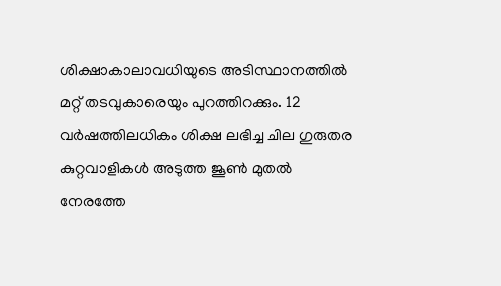ശിക്ഷാകാലാവധിയുടെ അടിസ്ഥാനത്തില്‍ മറ്റ് തടവുകാരെയും പുറത്തിറക്കും. 12 വര്‍ഷത്തിലധികം ശിക്ഷ ലഭിച്ച ചില ഗുരുതര കുറ്റവാളികള്‍ അടുത്ത ജൂണ്‍ മുതല്‍ നേരത്തേ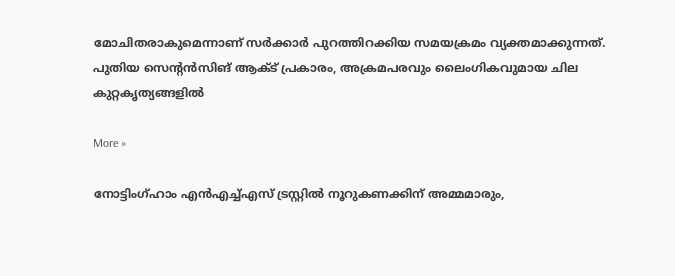മോചിതരാകുമെന്നാണ് സര്‍ക്കാര്‍ പുറത്തിറക്കിയ സമയക്രമം വ്യക്തമാക്കുന്നത്. പുതിയ സെന്റന്‍സിങ് ആക്ട് പ്രകാരം, അക്രമപരവും ലൈംഗികവുമായ ചില കുറ്റകൃത്യങ്ങളില്‍

More »

നോട്ടിംഗ്ഹാം എന്‍എച്ച്എസ് ട്രസ്റ്റില്‍ നൂറുകണക്കിന് അമ്മമാരും,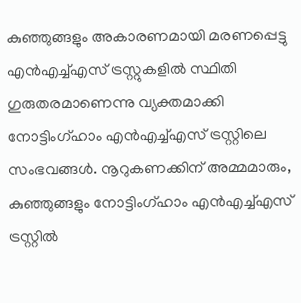കുഞ്ഞുങ്ങളും അകാരണമായി മരണപ്പെട്ടു
എന്‍എച്ച്എസ് ട്രസ്റ്റുകളില്‍ സ്ഥിതി ഗുരുതരമാണെന്നു വ്യക്തമാക്കി നോട്ടിംഗ്ഹാം എന്‍എച്ച്എസ് ട്രസ്റ്റിലെ സംഭവങ്ങള്‍. നൂറുകണക്കിന് അമ്മമാരും, കുഞ്ഞുങ്ങളും നോട്ടിംഗ്ഹാം എന്‍എച്ച്എസ് ട്രസ്റ്റില്‍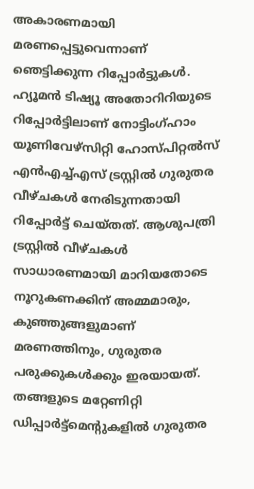അകാരണമായി മരണപ്പെട്ടുവെന്നാണ് ഞെട്ടിക്കുന്ന റിപ്പോര്‍ട്ടുകള്‍. ഹ്യൂമന്‍ ടിഷ്യൂ അതോറിറിയുടെ റിപ്പോര്‍ട്ടിലാണ് നോട്ടിംഗ്ഹാം യൂണിവേഴ്‌സിറ്റി ഹോസ്പിറ്റല്‍സ് എന്‍എച്ച്എസ് ട്രസ്റ്റില്‍ ഗുരുതര വീഴ്ചകള്‍ നേരിടുന്നതായി റിപ്പോര്‍ട്ട് ചെയ്തത്. ആശുപത്രി ട്രസ്റ്റില്‍ വീഴ്ചകള്‍ സാധാരണമായി മാറിയതോടെ നൂറുകണക്കിന് അമ്മമാരും, കുഞ്ഞുങ്ങളുമാണ് മരണത്തിനും, ഗുരുതര പരുക്കുകള്‍ക്കും ഇരയായത്. തങ്ങളുടെ മറ്റേണിറ്റി ഡിപ്പാര്‍ട്ട്‌മെന്റുകളില്‍ ഗുരുതര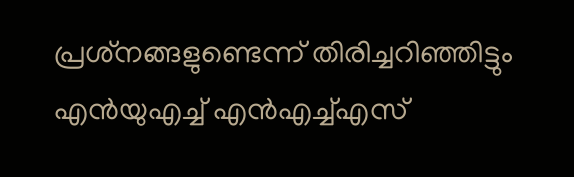പ്രശ്‌നങ്ങളുണ്ടെന്ന് തിരിച്ചറിഞ്ഞിട്ടും എന്‍യുഎച്ച് എന്‍എച്ച്എസ്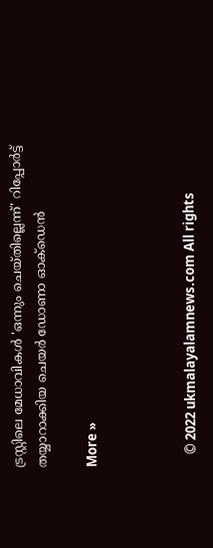ട്രസ്റ്റിലെ മേധാവികള്‍ 'ഒന്നും ചെയ്തില്ലെന്ന്' റിപ്പോര്‍ട്ട് തയ്യാറാക്കിയ ചെയര്‍ ഡോണാ ഓക്‌ഡെന്‍

More »



    © 2022 ukmalayalamnews.com All rights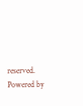reserved. Powered by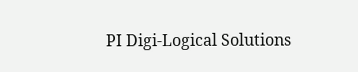PI Digi-Logical Solutions